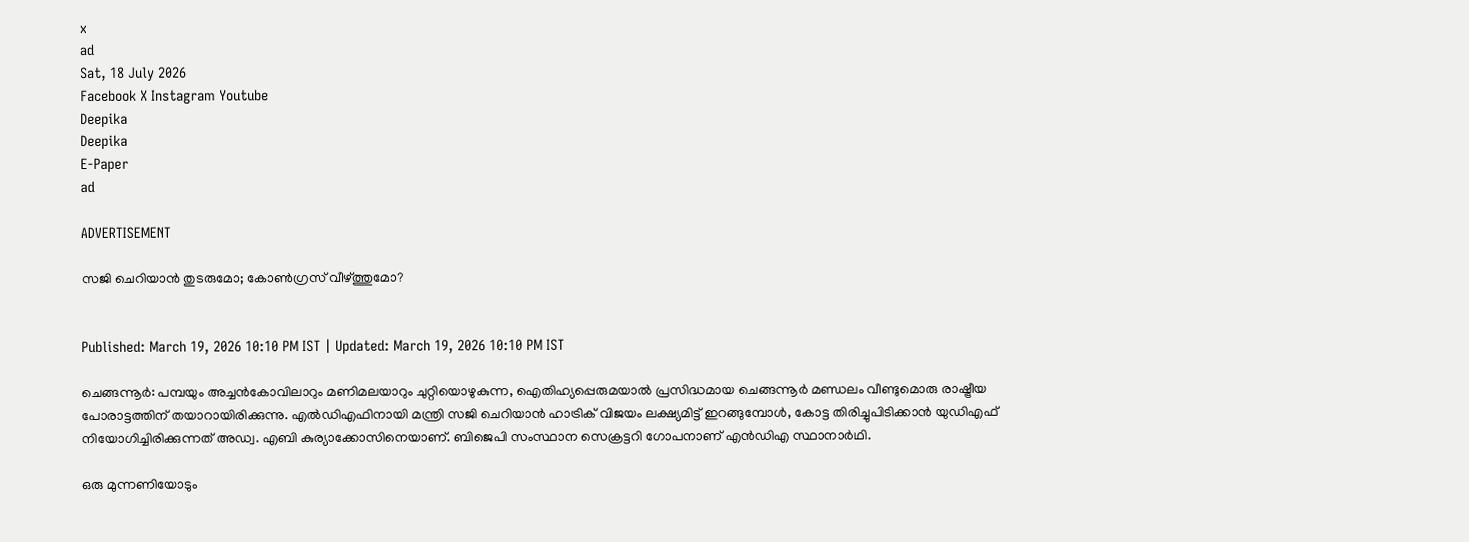x
ad
Sat, 18 July 2026
Facebook X Instagram Youtube
Deepika
Deepika
E-Paper
ad

ADVERTISEMENT

സജി ചെറിയാൻ തുടരുമോ; കോൺഗ്രസ് വീഴ്ത്തുമോ?


Published: March 19, 2026 10:10 PM IST | Updated: March 19, 2026 10:10 PM IST

ചെങ്ങന്നൂർ: പമ്പയും അച്ചൻകോവിലാറും മണിമലയാറും ചുറ്റിയൊഴുകുന്ന, ഐതിഹ്യപ്പെരുമയാൽ പ്രസിദ്ധമായ ചെങ്ങന്നൂർ മണ്ഡലം വീണ്ടുമൊരു രാഷ്ട്രീയ പോരാട്ടത്തിന് തയാറായിരിക്കുന്നു. എൽഡിഎഫിനായി മന്ത്രി സജി ചെറിയാൻ ഹാട്രിക് വിജയം ലക്ഷ്യമിട്ട് ഇറങ്ങുമ്പോൾ, കോട്ട തിരിച്ചുപിടിക്കാൻ യുഡിഎഫ് നിയോഗിച്ചിരിക്കുന്നത് അഡ്വ. എബി കുര്യാക്കോസിനെയാണ്. ബിജെപി സംസ്ഥാന സെക്രട്ടറി ഗോപനാണ് എൻഡിഎ സ്ഥാനാർഥി.

ഒരു മുന്നണിയോടും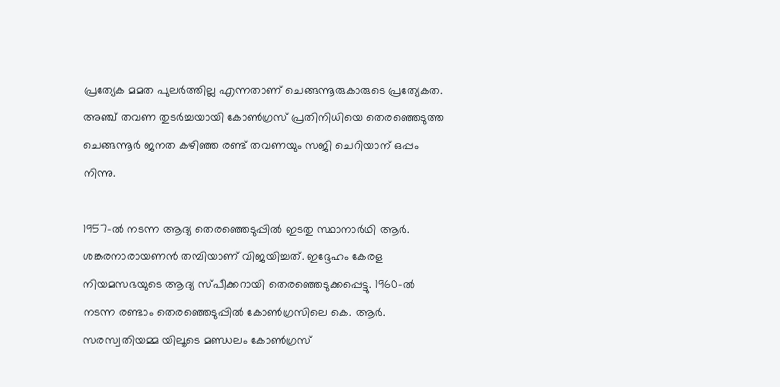പ്രത്യേക മമത പുലർത്തില്ല എന്നതാണ് ചെങ്ങന്നൂരുകാരുടെ പ്രത്യേകത. അഞ്ച് തവണ തുടർച്ചയായി കോൺഗ്രസ് പ്രതിനിധിയെ തെരഞ്ഞെടുത്ത ചെങ്ങന്നൂർ ജനത കഴിഞ്ഞ രണ്ട് തവണയും സജി ചെറിയാന് ഒപ്പം നിന്നു.

1957-ൽ നടന്ന ആദ്യ തെരഞ്ഞെടുപ്പിൽ ഇടതു സ്ഥാനാർഥി ആർ. ശങ്കരനാരായണൻ തമ്പിയാണ് വിജയിച്ചത്. ഇദ്ദേഹം കേരള നിയമസഭയുടെ ആദ്യ സ്പീക്കറായി തെരഞ്ഞെടുക്കപ്പെട്ടു. 1960-ൽ നടന്ന രണ്ടാം തെരഞ്ഞെടുപ്പിൽ കോൺഗ്രസിലെ കെ. ആർ. സരസ്വതിയമ്മ യിലൂടെ മണ്ഡലം കോൺഗ്രസ്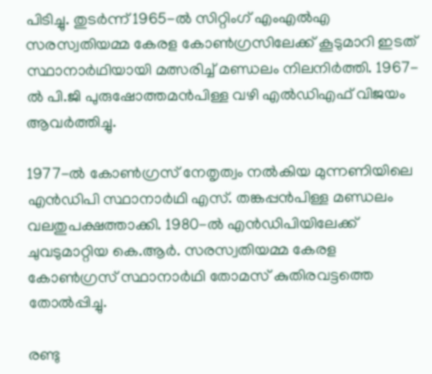പിടിച്ചു. തുടർന്ന് 1965-ൽ സിറ്റിംഗ് എംഎൽഎ സരസ്വതിയമ്മ കേരള കോൺഗ്രസിലേക്ക് കൂടുമാറി ഇടത് സ്ഥാനാർഥിയായി മത്സരിച്ച് മണ്ഡലം നിലനിർത്തി. 1967-ൽ പി.ജി പുരുഷോത്തമൻപിള്ള വഴി എൽഡിഎഫ് വിജയം ആവർത്തിച്ചു.

1977-ൽ കോൺഗ്രസ് നേതൃത്വം നൽകിയ മുന്നണിയിലെ എൻഡിപി സ്ഥാനാർഥി എസ്. തങ്കപ്പൻപിള്ള മണ്ഡലം വലതുപക്ഷത്താക്കി. 1980-ൽ എൻഡിപിയിലേക്ക് ചുവടുമാറ്റിയ കെ.ആർ. സരസ്വതിയമ്മ കേരള കോൺഗ്രസ് സ്ഥാനാർഥി തോമസ് കുതിരവട്ടത്തെ തോൽപ്പിച്ചു.

രണ്ടു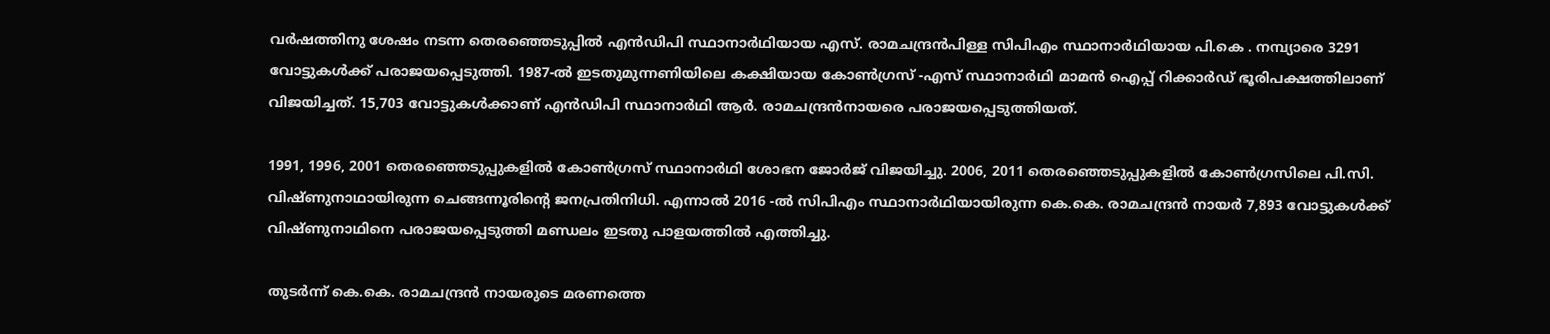വർഷത്തിനു ശേഷം നടന്ന തെരഞ്ഞെടുപ്പിൽ എൻഡിപി സ്ഥാനാർഥിയായ എസ്. രാമചന്ദ്രൻപിള്ള സിപിഎം സ്ഥാനാർഥിയായ പി.കെ . നമ്പ്യാരെ 3291 വോട്ടുകൾക്ക് പരാജയപ്പെടുത്തി. 1987-ൽ ഇടതുമുന്നണിയിലെ കക്ഷിയായ കോൺഗ്രസ് -എസ് സ്ഥാനാർഥി മാമൻ ഐപ്പ് റിക്കാർഡ് ഭൂരിപക്ഷത്തിലാണ് വിജയിച്ചത്. 15,703 വോട്ടുകൾക്കാണ് എൻഡിപി സ്ഥാനാർഥി ആർ. രാമചന്ദ്രൻനായരെ പരാജയപ്പെടുത്തിയത്.

1991, 1996, 2001 തെരഞ്ഞെടുപ്പുകളിൽ കോൺഗ്രസ് സ്ഥാനാർഥി ശോഭന ജോർജ് വിജയിച്ചു. 2006, 2011 തെരഞ്ഞെടുപ്പുകളിൽ കോൺഗ്രസിലെ പി.സി. വിഷ്ണുനാഥായിരുന്ന ചെങ്ങന്നൂരിന്‍റെ ജനപ്രതിനിധി. എന്നാൽ 2016 -ൽ സിപിഎം സ്ഥാനാർഥിയായിരുന്ന കെ.കെ. രാമചന്ദ്രൻ നായർ 7,893 വോട്ടുകൾക്ക് വിഷ്ണുനാഥിനെ പരാജയപ്പെടുത്തി മണ്ഡലം ഇടതു പാളയത്തിൽ എത്തിച്ചു.

തുടർന്ന് കെ.കെ. രാമചന്ദ്രൻ നായരുടെ മരണത്തെ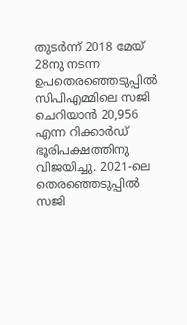തുടർന്ന് 2018 മേയ് 28നു നടന്ന ഉപതെരഞ്ഞെടുപ്പിൽ സിപിഎമ്മിലെ സജി ചെറിയാൻ 20,956 എന്ന റിക്കാർഡ് ഭൂരിപക്ഷത്തിനു വിജയിച്ചു. 2021-ലെ തെരഞ്ഞെടുപ്പിൽ സജി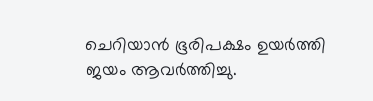ചെറിയാൻ ഭൂരിപക്ഷം ഉ‍യർത്തി ജയം ആവർത്തിച്ചു.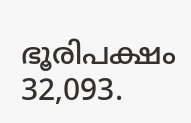ഭൂരിപക്ഷം 32,093.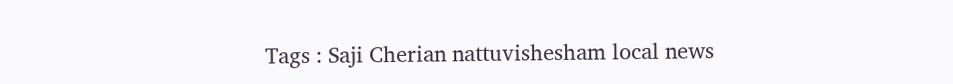Tags : Saji Cherian nattuvishesham local news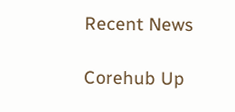Recent News

Corehub Up